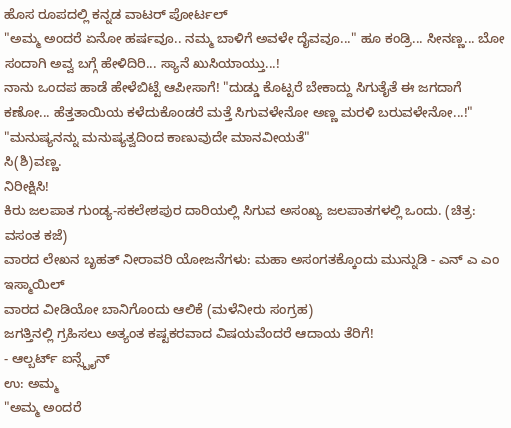ಹೊಸ ರೂಪದಲ್ಲಿ ಕನ್ನಡ ವಾಟರ್ ಪೋರ್ಟಲ್
"ಅಮ್ಮ ಅಂದರೆ ಏನೋ ಹರ್ಷವೂ.. ನಮ್ಮ ಬಾಳಿಗೆ ಅವಳೇ ದೈವವೂ..." ಹೂ ಕಂಡ್ರಿ... ಸೀನಣ್ಣ... ಬೋ ಸಂದಾಗಿ ಅವ್ವ ಬಗ್ಗೆ ಹೇಳಿದಿರಿ... ಸ್ಯಾನೆ ಖುಸಿಯಾಯ್ತು...!
ನಾನು ಒಂದಪ ಹಾಡೆ ಹೇಳೆಬಿಟ್ಟೆ ಆಪೀಸಾಗೆ! "ದುಡ್ಡು ಕೊಟ್ಟರೆ ಬೇಕಾದ್ದು ಸಿಗುತೈತೆ ಈ ಜಗದಾಗೆ ಕಣೋ... ಹೆತ್ತತಾಯಿಯ ಕಳೆದುಕೊಂಡರೆ ಮತ್ತೆ ಸಿಗುವಳೇನೋ ಅಣ್ಣ ಮರಳಿ ಬರುವಳೇನೋ...!"
"ಮನುಷ್ಯನನ್ನು ಮನುಷ್ಯತ್ವದಿಂದ ಕಾಣುವುದೇ ಮಾನವೀಯತೆ"
ಸಿ(ಶಿ)ವಣ್ಣ.
ನಿರೀಕ್ಷಿಸಿ!
ಕಿರು ಜಲಪಾತ ಗುಂಡ್ಯ-ಸಕಲೇಶಪುರ ದಾರಿಯಲ್ಲಿ ಸಿಗುವ ಅಸಂಖ್ಯ ಜಲಪಾತಗಳಲ್ಲಿ ಒಂದು. (ಚಿತ್ರ: ವಸಂತ ಕಜೆ)
ವಾರದ ಲೇಖನ ಬೃಹತ್ ನೀರಾವರಿ ಯೋಜನೆಗಳು: ಮಹಾ ಅಸಂಗತಕ್ಕೊಂದು ಮುನ್ನುಡಿ - ಎನ್ ಎ ಎಂ ಇಸ್ಮಾಯಿಲ್
ವಾರದ ವೀಡಿಯೋ ಬಾನಿಗೊಂದು ಆಲಿಕೆ (ಮಳೆನೀರು ಸಂಗ್ರಹ)
ಜಗತ್ತಿನಲ್ಲಿ ಗ್ರಹಿಸಲು ಅತ್ಯಂತ ಕಷ್ಟಕರವಾದ ವಿಷಯವೆಂದರೆ ಆದಾಯ ತೆರಿಗೆ!
- ಆಲ್ಬರ್ಟ್ ಐನ್ಸ್ಟೈನ್
ಉ: ಅಮ್ಮ
"ಅಮ್ಮ ಅಂದರೆ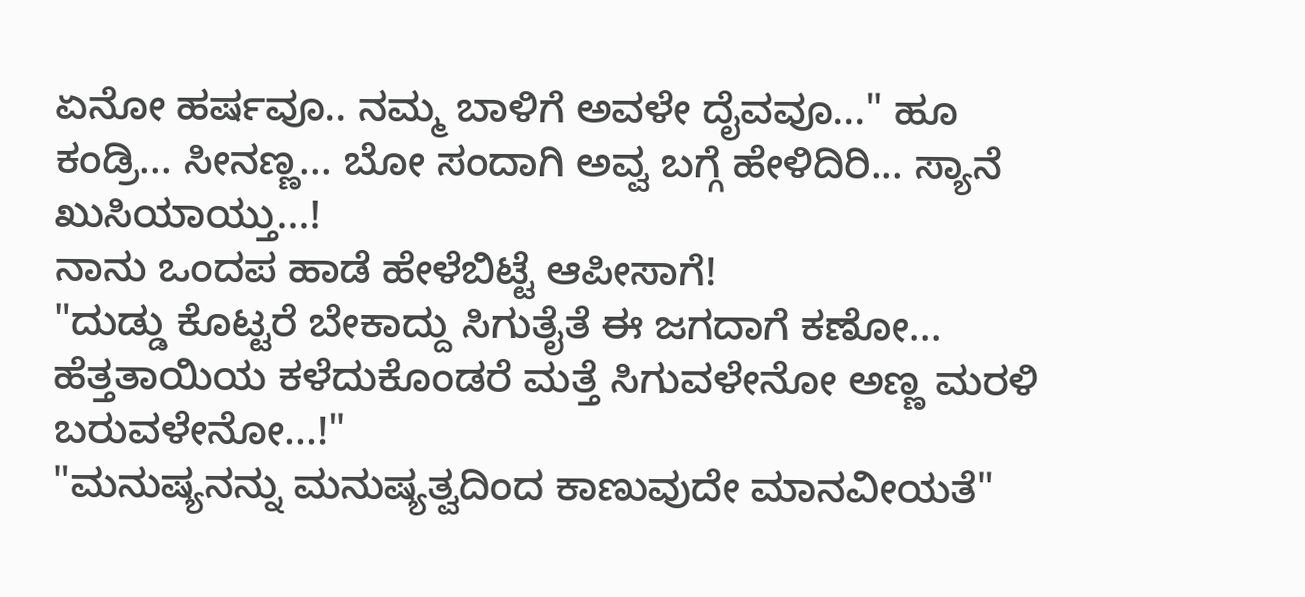ಏನೋ ಹರ್ಷವೂ.. ನಮ್ಮ ಬಾಳಿಗೆ ಅವಳೇ ದೈವವೂ..." ಹೂ ಕಂಡ್ರಿ... ಸೀನಣ್ಣ... ಬೋ ಸಂದಾಗಿ ಅವ್ವ ಬಗ್ಗೆ ಹೇಳಿದಿರಿ... ಸ್ಯಾನೆ ಖುಸಿಯಾಯ್ತು...!
ನಾನು ಒಂದಪ ಹಾಡೆ ಹೇಳೆಬಿಟ್ಟೆ ಆಪೀಸಾಗೆ!
"ದುಡ್ಡು ಕೊಟ್ಟರೆ ಬೇಕಾದ್ದು ಸಿಗುತೈತೆ ಈ ಜಗದಾಗೆ ಕಣೋ... ಹೆತ್ತತಾಯಿಯ ಕಳೆದುಕೊಂಡರೆ ಮತ್ತೆ ಸಿಗುವಳೇನೋ ಅಣ್ಣ ಮರಳಿ ಬರುವಳೇನೋ...!"
"ಮನುಷ್ಯನನ್ನು ಮನುಷ್ಯತ್ವದಿಂದ ಕಾಣುವುದೇ ಮಾನವೀಯತೆ"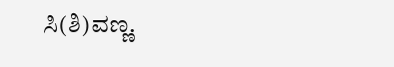ಸಿ(ಶಿ)ವಣ್ಣ.